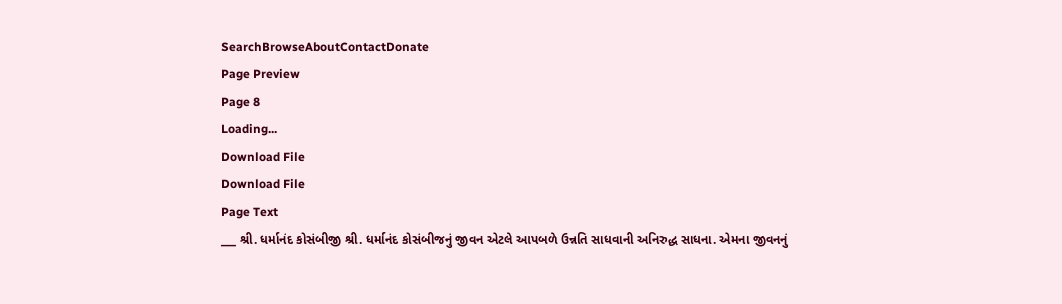SearchBrowseAboutContactDonate
Page Preview
Page 8
Loading...
Download File
Download File
Page Text
___ શ્રી. ધર્માનંદ કોસંબીજી શ્રી. ધર્માનંદ કોસંબીજનું જીવન એટલે આપબળે ઉન્નતિ સાધવાની અનિરુદ્ધ સાધના. એમના જીવનનું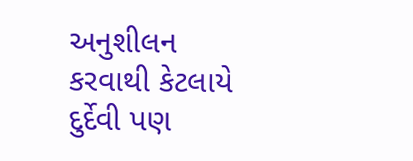અનુશીલન કરવાથી કેટલાયે દુર્દેવી પણ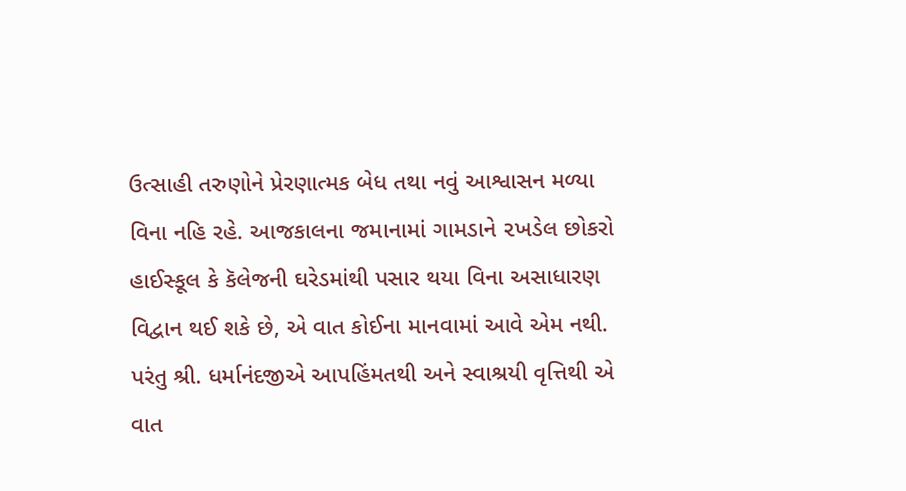ઉત્સાહી તરુણોને પ્રેરણાત્મક બેધ તથા નવું આશ્વાસન મળ્યા વિના નહિ રહે. આજકાલના જમાનામાં ગામડાને ૨ખડેલ છોકરો હાઈસ્કૂલ કે કૅલેજની ઘરેડમાંથી પસાર થયા વિના અસાધારણ વિદ્વાન થઈ શકે છે, એ વાત કોઈના માનવામાં આવે એમ નથી. પરંતુ શ્રી. ધર્માનંદજીએ આપહિંમતથી અને સ્વાશ્રયી વૃત્તિથી એ વાત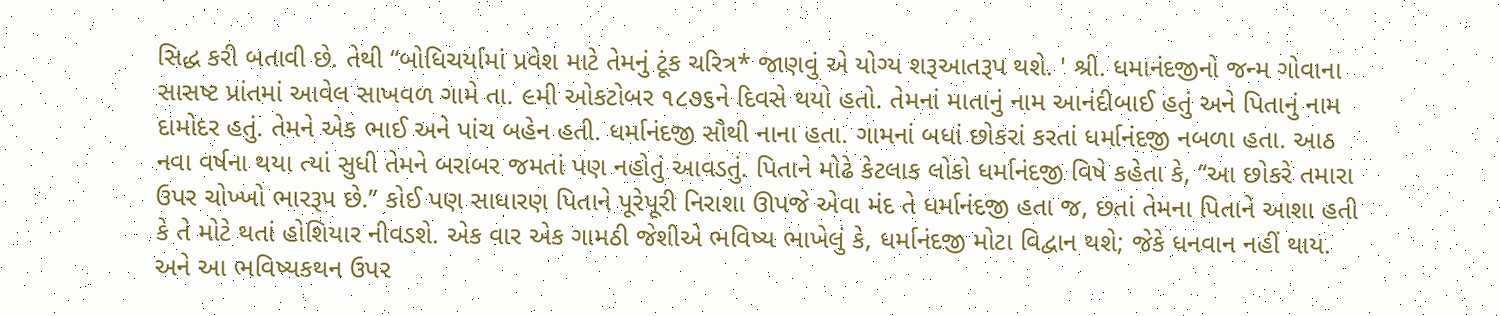સિદ્ધ કરી બતાવી છે. તેથી “બોધિચર્યામાં પ્રવેશ માટે તેમનું ટૂંક ચરિત્ર* જાણવું એ યોગ્ય શરૂઆતરૂપ થશે. ' શ્રી. ધમાનંદજીનો જન્મ ગોવાના સાસષ્ટ પ્રાંતમાં આવેલ સાખવળ ગામે તા. ૯મી ઓકટોબર ૧૮૭૬ને દિવસે થયો હતો. તેમનાં માતાનું નામ આનંદીબાઈ હતું અને પિતાનું નામ દામોદર હતું. તેમને એક ભાઈ અને પાંચ બહેન હતી. ધર્માનંદજી સૌથી નાના હતા. ગામનાં બધાં છોકરાં કરતાં ધર્માનંદજી નબળા હતા. આઠ નવા વર્ષના થયા ત્યાં સુધી તેમને બરાબર જમતાં પણ નહોતું આવડતું. પિતાને મોઢે કેટલાક લોકો ધર્માનંદજી વિષે કહેતા કે, “આ છોકરે તમારા ઉપર ચોખ્ખો ભારરૂપ છે.” કોઈ પણ સાધારણ પિતાને પૂરેપૂરી નિરાશા ઊપજે એવા મંદ તે ધર્માનંદજી હતા જ, છતાં તેમના પિતાને આશા હતી કે તે મોટે થતાં હોશિયાર નીવડશે. એક વાર એક ગામઠી જેશીએ ભવિષ્ય ભાખેલું કે, ધર્માનંદજી મોટા વિદ્વાન થશે; જેકે ધનવાન નહીં થાય. અને આ ભવિષ્યકથન ઉપર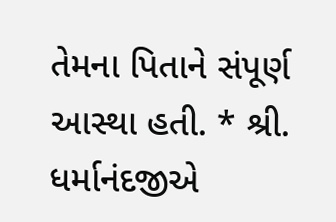તેમના પિતાને સંપૂર્ણ આસ્થા હતી. * શ્રી. ધર્માનંદજીએ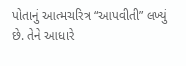પોતાનું આત્મચરિત્ર “આપવીતી” લખ્યું છે. તેને આધારે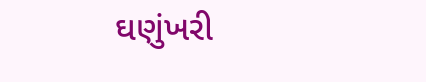ઘણુંખરી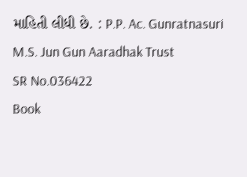માહિતી લીધી છે. : P.P. Ac. Gunratnasuri M.S. Jun Gun Aaradhak Trust
SR No.036422
Book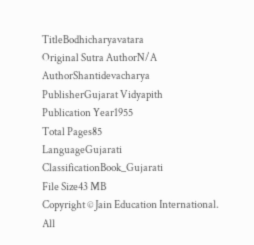TitleBodhicharyavatara
Original Sutra AuthorN/A
AuthorShantidevacharya
PublisherGujarat Vidyapith
Publication Year1955
Total Pages85
LanguageGujarati
ClassificationBook_Gujarati
File Size43 MB
Copyright © Jain Education International. All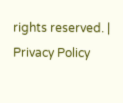rights reserved. | Privacy Policy